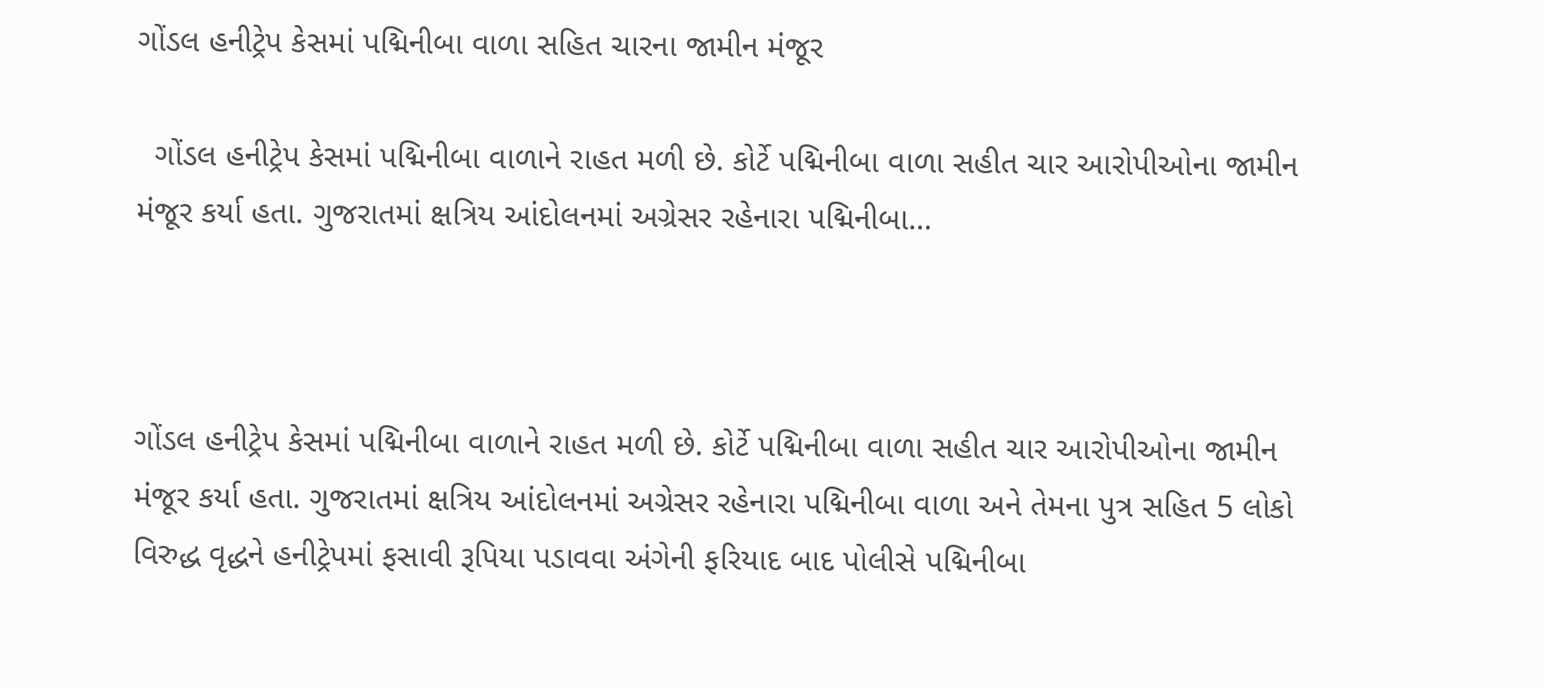ગોંડલ હનીટ્રેપ કેસમાં પદ્મિનીબા વાળા સહિત ચારના જામીન મંજૂર

  ગોંડલ હનીટ્રેપ કેસમાં પદ્મિનીબા વાળાને રાહત મળી છે. કોર્ટે પદ્મિનીબા વાળા સહીત ચાર આરોપીઓના જામીન મંજૂર કર્યા હતા. ગુજરાતમાં ક્ષત્રિય આંદોલનમાં અગ્રેસર રહેનારા પદ્મિનીબા…



ગોંડલ હનીટ્રેપ કેસમાં પદ્મિનીબા વાળાને રાહત મળી છે. કોર્ટે પદ્મિનીબા વાળા સહીત ચાર આરોપીઓના જામીન મંજૂર કર્યા હતા. ગુજરાતમાં ક્ષત્રિય આંદોલનમાં અગ્રેસર રહેનારા પદ્મિનીબા વાળા અને તેમના પુત્ર સહિત 5 લોકો વિરુદ્ધ વૃદ્ધને હનીટ્રેપમાં ફસાવી રૂપિયા પડાવવા અંગેની ફરિયાદ બાદ પોલીસે પદ્મિનીબા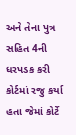અને તેના પુત્ર સહિત 4ની ધરપડક કરી કોર્ટમાં રજુ કર્યા હતા જેમાં કોર્ટે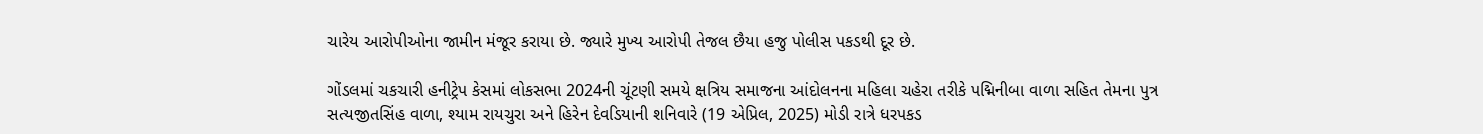ચારેય આરોપીઓના જામીન મંજૂર કરાયા છે. જ્યારે મુખ્ય આરોપી તેજલ છૈયા હજુ પોલીસ પકડથી દૂર છે.

ગોંડલમાં ચકચારી હનીટ્રેપ કેસમાં લોકસભા 2024ની ચૂંટણી સમયે ક્ષત્રિય સમાજના આંદોલનના મહિલા ચહેરા તરીકે પદ્મિનીબા વાળા સહિત તેમના પુત્ર સત્યજીતસિંહ વાળા, શ્યામ રાયચુરા અને હિરેન દેવડિયાની શનિવારે (19 એપ્રિલ, 2025) મોડી રાત્રે ધરપકડ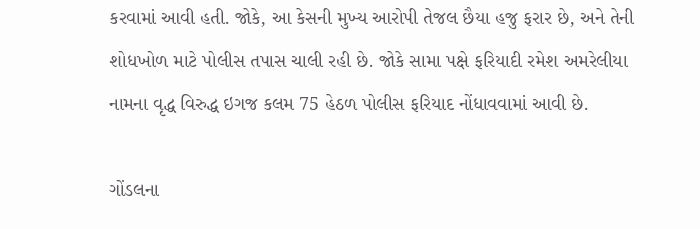કરવામાં આવી હતી. જોકે, આ કેસની મુખ્ય આરોપી તેજલ છૈયા હજુ ફરાર છે, અને તેની શોધખોળ માટે પોલીસ તપાસ ચાલી રહી છે. જોકે સામા પક્ષે ફરિયાદી રમેશ અમરેલીયા નામના વૃદ્ધ વિરુદ્ધ ઇગજ કલમ 75 હેઠળ પોલીસ ફરિયાદ નોંધાવવામાં આવી છે.

ગોંડલના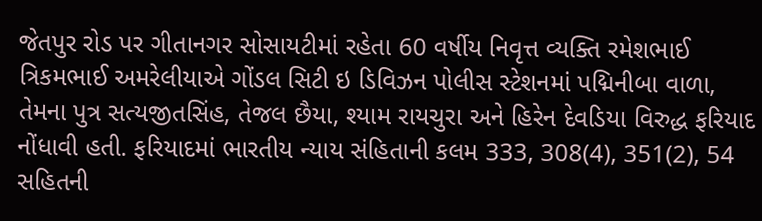જેતપુર રોડ પર ગીતાનગર સોસાયટીમાં રહેતા 60 વર્ષીય નિવૃત્ત વ્યક્તિ રમેશભાઈ ત્રિકમભાઈ અમરેલીયાએ ગોંડલ સિટી ઇ ડિવિઝન પોલીસ સ્ટેશનમાં પદ્મિનીબા વાળા, તેમના પુત્ર સત્યજીતસિંહ, તેજલ છૈયા, શ્યામ રાયચુરા અને હિરેન દેવડિયા વિરુદ્ધ ફરિયાદ નોંધાવી હતી. ફરિયાદમાં ભારતીય ન્યાય સંહિતાની કલમ 333, 308(4), 351(2), 54 સહિતની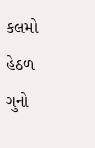કલમો હેઠળ ગુનો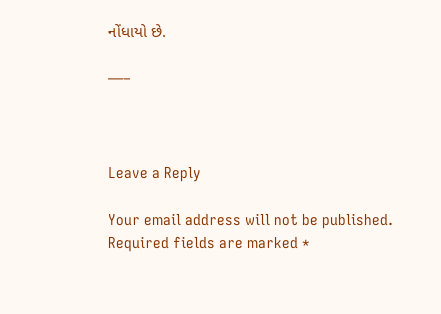નોંધાયો છે.

—–



Leave a Reply

Your email address will not be published. Required fields are marked *